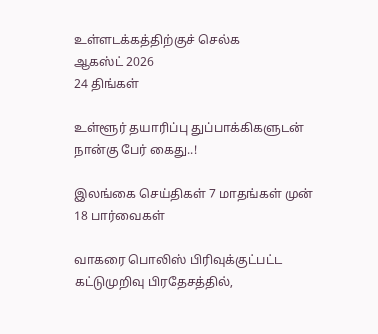உள்ளடக்கத்திற்குச் செல்க
ஆகஸ்ட் 2026
24 திங்கள்

உள்ளூர் தயாரிப்பு துப்பாக்கிகளுடன் நான்கு பேர் கைது..!

இலங்கை செய்திகள் 7 மாதங்கள் முன்
18 பார்வைகள்

வாகரை பொலிஸ் பிரிவுக்குட்பட்ட கட்டுமுறிவு பிரதேசத்தில்,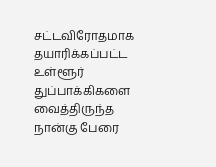சட்டவிரோதமாக தயாரிக்கப்பட்ட உள்ளூர் துப்பாக்கிகளை வைத்திருந்த நான்கு பேரை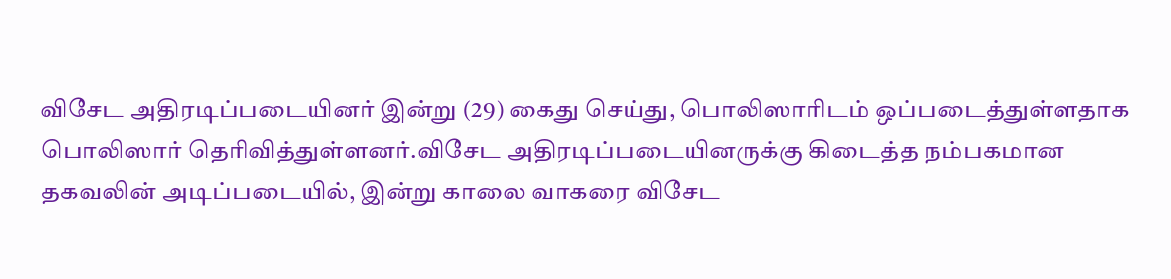விசேட அதிரடிப்படையினர் இன்று (29) கைது செய்து, பொலிஸாரிடம் ஒப்படைத்துள்ளதாக பொலிஸார் தெரிவித்துள்ளனர்.விசேட அதிரடிப்படையினருக்கு கிடைத்த நம்பகமான தகவலின் அடிப்படையில், இன்று காலை வாகரை விசேட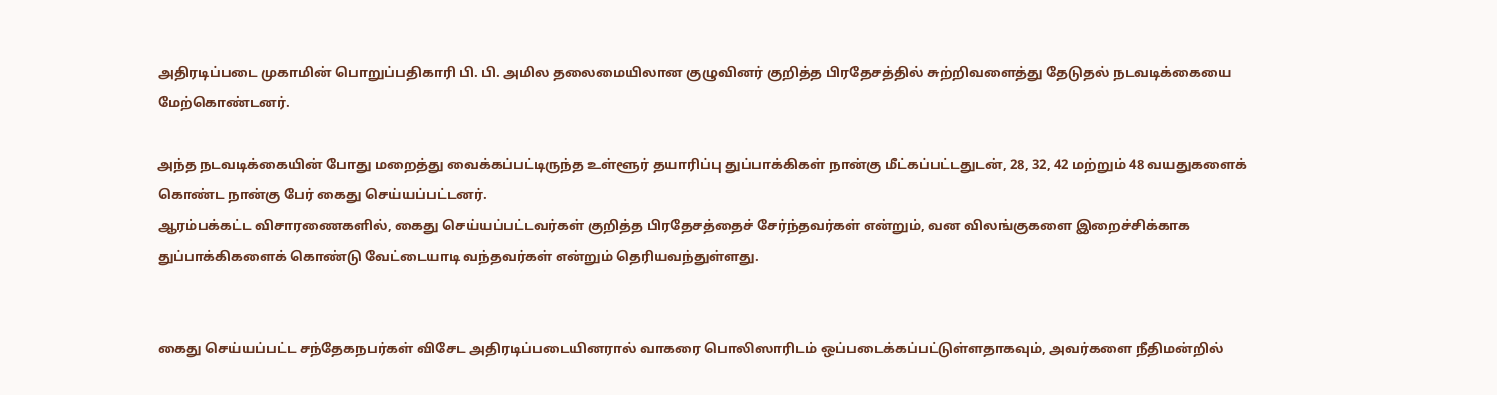அதிரடிப்படை முகாமின் பொறுப்பதிகாரி பி. பி. அமில தலைமையிலான குழுவினர் குறித்த பிரதேசத்தில் சுற்றிவளைத்து தேடுதல் நடவடிக்கையை மேற்கொண்டனர்.

அந்த நடவடிக்கையின் போது மறைத்து வைக்கப்பட்டிருந்த உள்ளூர் தயாரிப்பு துப்பாக்கிகள் நான்கு மீட்கப்பட்டதுடன், 28, 32, 42 மற்றும் 48 வயதுகளைக் கொண்ட நான்கு பேர் கைது செய்யப்பட்டனர்.
ஆரம்பக்கட்ட விசாரணைகளில், கைது செய்யப்பட்டவர்கள் குறித்த பிரதேசத்தைச் சேர்ந்தவர்கள் என்றும், வன விலங்குகளை இறைச்சிக்காக துப்பாக்கிகளைக் கொண்டு வேட்டையாடி வந்தவர்கள் என்றும் தெரியவந்துள்ளது.


கைது செய்யப்பட்ட சந்தேகநபர்கள் விசேட அதிரடிப்படையினரால் வாகரை பொலிஸாரிடம் ஒப்படைக்கப்பட்டுள்ளதாகவும், அவர்களை நீதிமன்றில்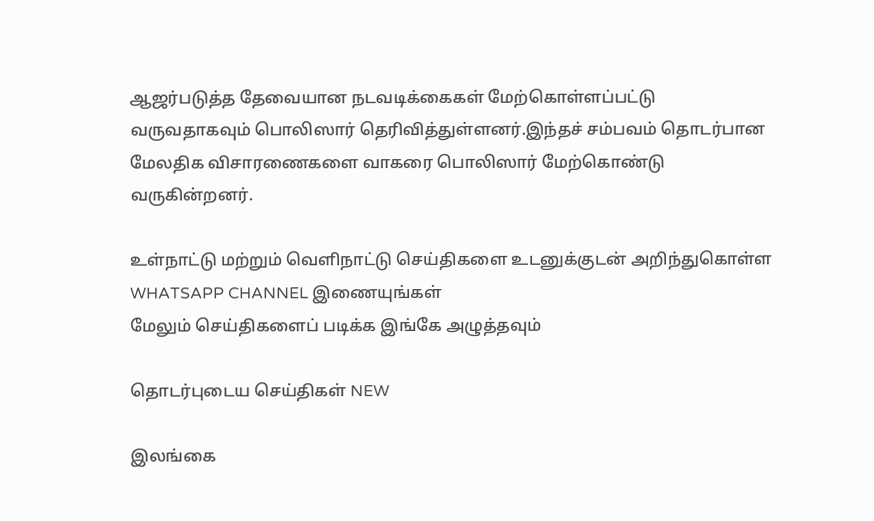ஆஜர்படுத்த தேவையான நடவடிக்கைகள் மேற்கொள்ளப்பட்டு வருவதாகவும் பொலிஸார் தெரிவித்துள்ளனர்.இந்தச் சம்பவம் தொடர்பான மேலதிக விசாரணைகளை வாகரை பொலிஸார் மேற்கொண்டு வருகின்றனர்.

உள்நாட்டு மற்றும் வெளிநாட்டு செய்திகளை உடனுக்குடன் அறிந்துகொள்ள WHATSAPP CHANNEL இணையுங்கள்
மேலும் செய்திகளைப் படிக்க இங்கே அழுத்தவும்

தொடர்புடைய செய்திகள் NEW

இலங்கை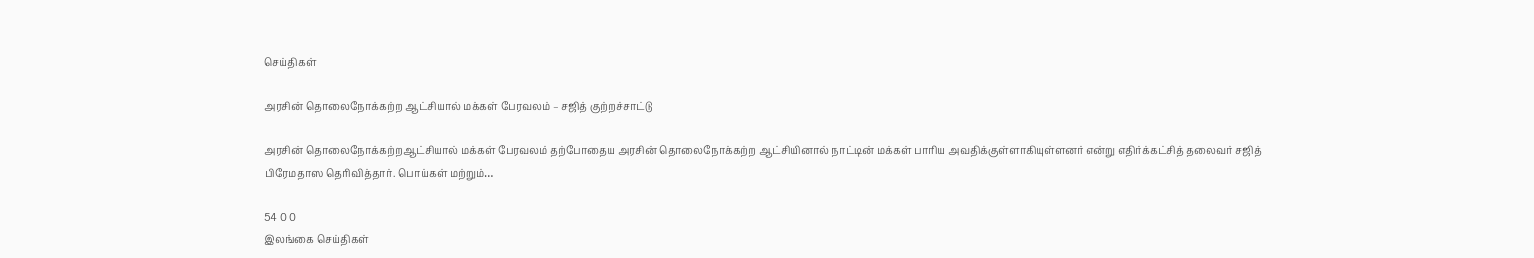செய்திகள்

அரசின் தொலைநோக்கற்ற ஆட்சியால் மக்கள் பேரவலம் – சஜித் குற்றச்சாட்டு

அரசின் தொலைநோக்கற்றஆட்சியால் மக்கள் பேரவலம் தற்போதைய அரசின் தொலைநோக்கற்ற ஆட்சியினால் நாட்டின் மக்கள் பாரிய அவதிக்குள்ளாகியுள்ளனர் என்று எதிர்க்கட்சித் தலைவர் சஜித் பிரேமதாஸ தெரிவித்தார். பொய்கள் மற்றும்…

54 0 0
இலங்கை செய்திகள்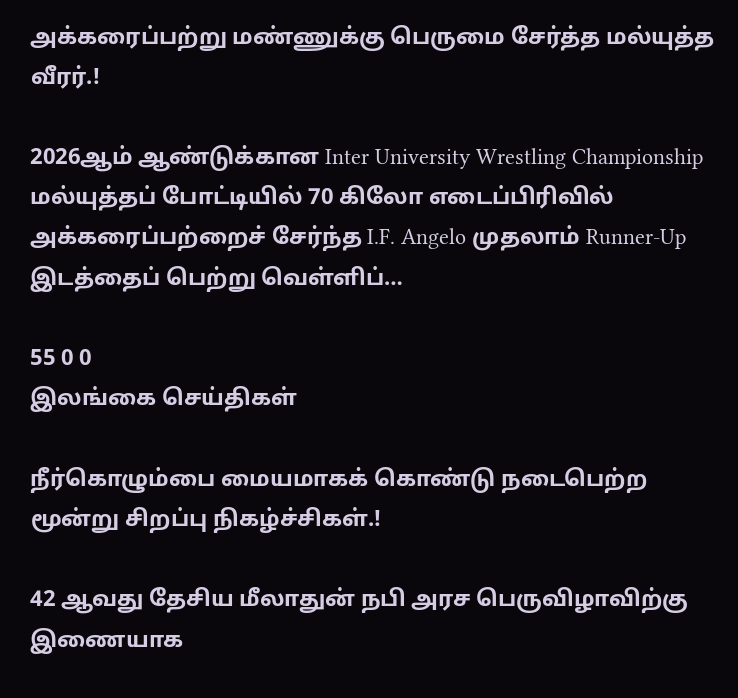அக்கரைப்பற்று மண்ணுக்கு பெருமை சேர்த்த மல்யுத்த வீரர்.!

2026ஆம் ஆண்டுக்கான Inter University Wrestling Championship மல்யுத்தப் போட்டியில் 70 கிலோ எடைப்பிரிவில் அக்கரைப்பற்றைச் சேர்ந்த I.F. Angelo முதலாம் Runner-Up இடத்தைப் பெற்று வெள்ளிப்…

55 0 0
இலங்கை செய்திகள்

நீர்கொழும்பை மையமாகக் கொண்டு நடைபெற்ற மூன்று சிறப்பு நிகழ்ச்சிகள்.!

42 ஆவது தேசிய மீலாதுன் நபி அரச பெருவிழாவிற்கு இணையாக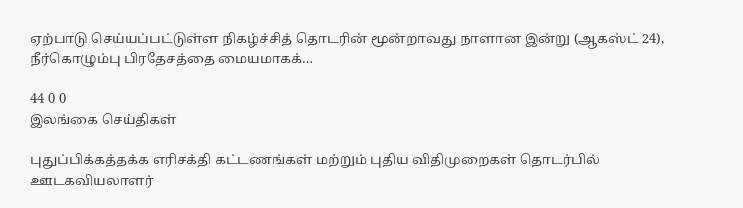ஏற்பாடு செய்யப்பட்டுள்ள நிகழ்ச்சித் தொடரின் மூன்றாவது நாளான இன்று (ஆகஸ்ட் 24), நீர்கொழும்பு பிரதேசத்தை மையமாகக்…

44 0 0
இலங்கை செய்திகள்

புதுப்பிக்கத்தக்க எரிசக்தி கட்டணங்கள் மற்றும் புதிய விதிமுறைகள் தொடர்பில் ஊடகவியலாளர்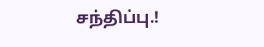சந்திப்பு.!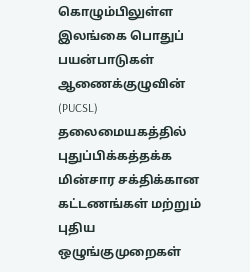கொழும்பிலுள்ள இலங்கை பொதுப் பயன்பாடுகள் ஆணைக்குழுவின் (PUCSL) தலைமையகத்தில் புதுப்பிக்கத்தக்க மின்சார சக்திக்கான கட்டணங்கள் மற்றும் புதிய ஒழுங்குமுறைகள்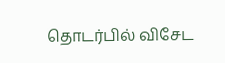தொடர்பில் விசேட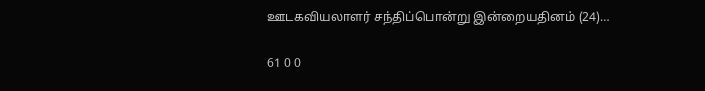ஊடகவியலாளர் சந்திப்பொன்று இன்றையதினம் (24)…

61 0 0